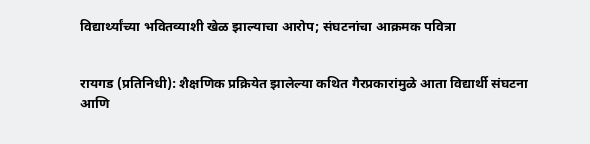विद्यार्थ्यांच्या भवितव्याशी खेळ झाल्याचा आरोप; संघटनांचा आक्रमक पवित्रा


रायगड (प्रतिनिधी): शैक्षणिक प्रक्रियेत झालेल्या कथित गैरप्रकारांमुळे आता विद्यार्थी संघटना आणि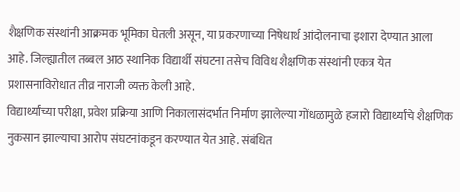शैक्षणिक संस्थांनी आक्रमक भूमिका घेतली असून, या प्रकरणाच्या निषेधार्थ आंदोलनाचा इशारा देण्यात आला आहे. जिल्ह्यातील तब्बल आठ स्थानिक विद्यार्थी संघटना तसेच विविध शैक्षणिक संस्थांनी एकत्र येत प्रशासनाविरोधात तीव्र नाराजी व्यक्त केली आहे.
विद्यार्थ्यांच्या परीक्षा, प्रवेश प्रक्रिया आणि निकालासंदर्भात निर्माण झालेल्या गोंधळामुळे हजारो विद्यार्थ्यांचे शैक्षणिक नुकसान झाल्याचा आरोप संघटनांकडून करण्यात येत आहे. संबंधित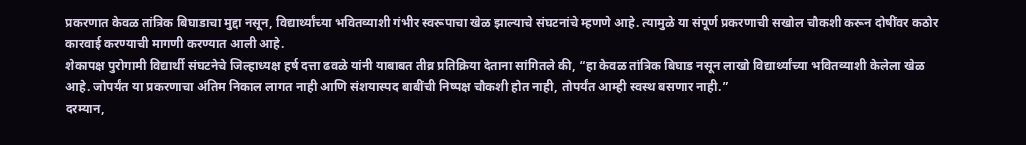प्रकरणात केवळ तांत्रिक बिघाडाचा मुद्दा नसून, विद्यार्थ्यांच्या भवितव्याशी गंभीर स्वरूपाचा खेळ झाल्याचे संघटनांचे म्हणणे आहे. त्यामुळे या संपूर्ण प्रकरणाची सखोल चौकशी करून दोषींवर कठोर कारवाई करण्याची मागणी करण्यात आली आहे.
शेकापक्ष पुरोगामी विद्यार्थी संघटनेचे जिल्हाध्यक्ष हर्ष दत्ता ढवळे यांनी याबाबत तीव्र प्रतिक्रिया देताना सांगितले की, “हा केवळ तांत्रिक बिघाड नसून लाखो विद्यार्थ्यांच्या भवितव्याशी केलेला खेळ आहे. जोपर्यंत या प्रकरणाचा अंतिम निकाल लागत नाही आणि संशयास्पद बाबींची निष्पक्ष चौकशी होत नाही, तोपर्यंत आम्ही स्वस्थ बसणार नाही.”
दरम्यान,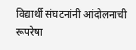विद्यार्थी संघटनांनी आंदोलनाची रूपरेषा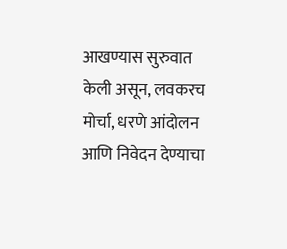आखण्यास सुरुवात केली असून, लवकरच मोर्चा, धरणे आंदोलन आणि निवेदन देण्याचा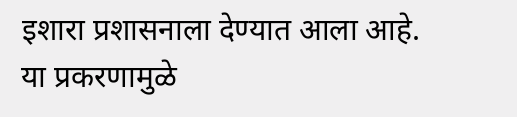इशारा प्रशासनाला देण्यात आला आहे. या प्रकरणामुळे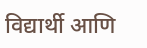विद्यार्थी आणि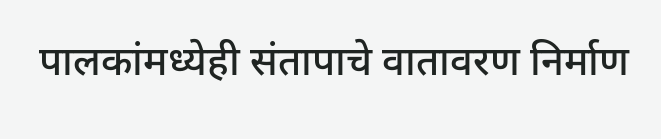पालकांमध्येही संतापाचे वातावरण निर्माण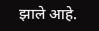झाले आहे.